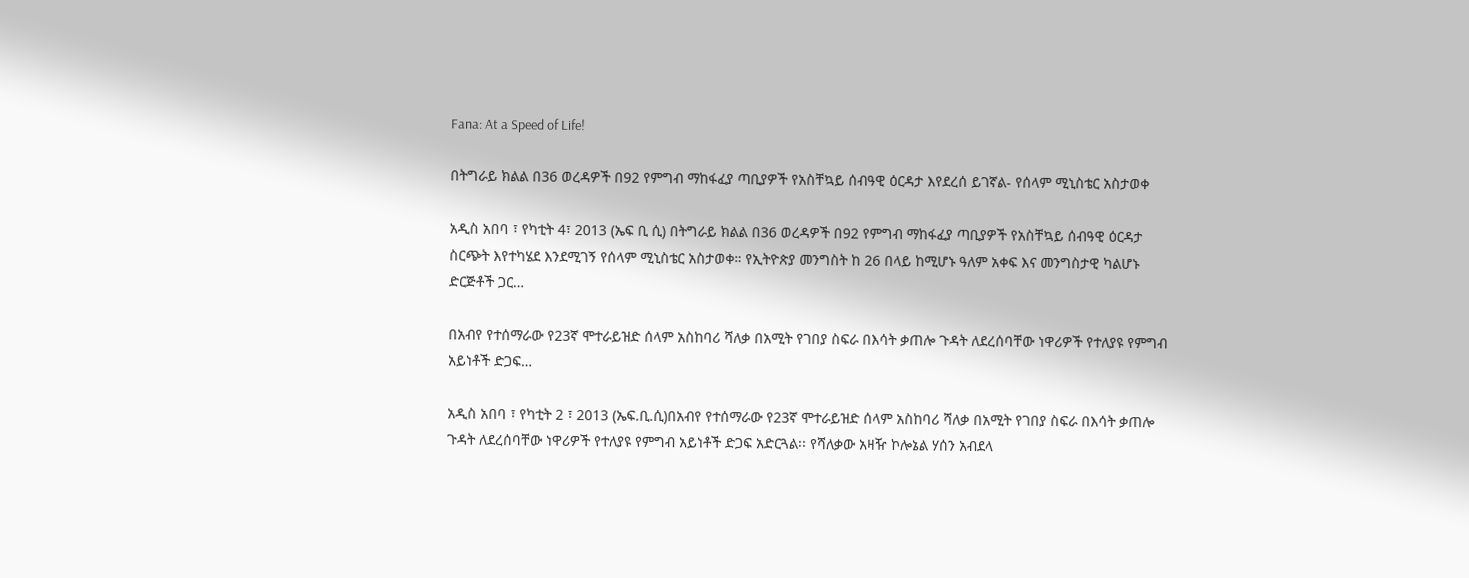Fana: At a Speed of Life!

በትግራይ ክልል በ36 ወረዳዎች በ92 የምግብ ማከፋፈያ ጣቢያዎች የአስቸኳይ ሰብዓዊ ዕርዳታ እየደረሰ ይገኛል- የሰላም ሚኒስቴር አስታወቀ

አዲስ አበባ ፣ የካቲት 4፣ 2013 (ኤፍ ቢ ሲ) በትግራይ ክልል በ36 ወረዳዎች በ92 የምግብ ማከፋፈያ ጣቢያዎች የአስቸኳይ ሰብዓዊ ዕርዳታ ስርጭት እየተካሄደ እንደሚገኝ የሰላም ሚኒስቴር አስታወቀ። የኢትዮጵያ መንግስት ከ 26 በላይ ከሚሆኑ ዓለም አቀፍ እና መንግስታዊ ካልሆኑ ድርጅቶች ጋር…

በአብየ የተሰማራው የ23ኛ ሞተራይዝድ ሰላም አስከባሪ ሻለቃ በአሚት የገበያ ስፍራ በእሳት ቃጠሎ ጉዳት ለደረሰባቸው ነዋሪዎች የተለያዩ የምግብ አይነቶች ድጋፍ…

አዲስ አበባ ፣ የካቲት 2 ፣ 2013 (ኤፍ.ቢ.ሲ)በአብየ የተሰማራው የ23ኛ ሞተራይዝድ ሰላም አስከባሪ ሻለቃ በአሚት የገበያ ስፍራ በእሳት ቃጠሎ ጉዳት ለደረሰባቸው ነዋሪዎች የተለያዩ የምግብ አይነቶች ድጋፍ አድርጓል፡፡ የሻለቃው አዛዥ ኮሎኔል ሃሰን አብደላ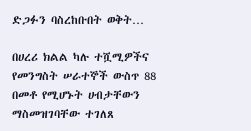ድጋፉን ባስረከቡበት ወቅት…

በሀረሪ ክልል ካሉ ተሿሚዎችና የመንግስት ሠራተኞች ውስጥ 88 በመቶ የሚሆኑት ሀብታቸውን ማስመዝገባቸው ተገለጸ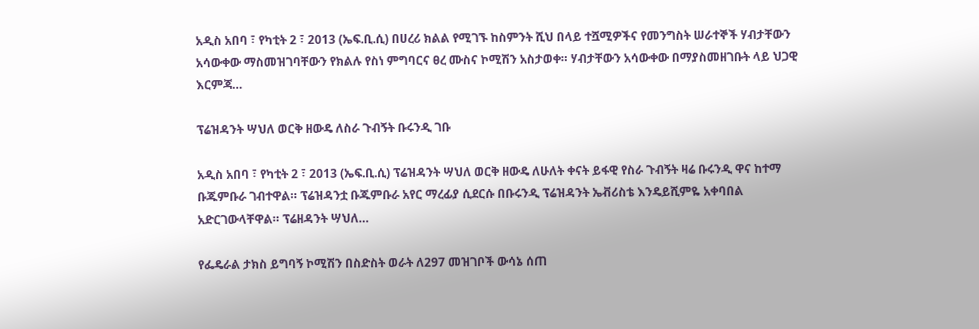አዲስ አበባ ፣ የካቲት 2 ፣ 2013 (ኤፍ.ቢ.ሲ) በሀረሪ ክልል የሚገኙ ከስምንት ሺህ በላይ ተሿሚዎችና የመንግስት ሠራተኞች ሃብታቸውን አሳውቀው ማስመዝገባቸውን የክልሉ የስነ ምግባርና ፀረ ሙስና ኮሚሽን አስታወቀ። ሃብታቸውን አሳውቀው በማያስመዘገቡት ላይ ህጋዊ እርምጃ…

ፕሬዝዳንት ሣህለ ወርቅ ዘውዴ ለስራ ጉብኝት ቡሩንዲ ገቡ

አዲስ አበባ ፣ የካቲት 2 ፣ 2013 (ኤፍ.ቢ.ሲ) ፕሬዝዳንት ሣህለ ወርቅ ዘውዴ ለሁለት ቀናት ይፋዊ የስራ ጉብኝት ዛሬ ቡሩንዲ ዋና ከተማ ቡጁምቡራ ገብተዋል። ፕሬዝዳንቷ ቡጁምቡራ አየር ማረፊያ ሲደርሱ በቡሩንዲ ፕሬዝዳንት ኤቭሪስቴ እንዴይሺምዬ አቀባበል አድርገውላቸዋል። ፕሬዘዳንት ሣህለ…

የፌዴራል ታክስ ይግባኝ ኮሚሽን በስድስት ወራት ለ297 መዝገቦች ውሳኔ ሰጠ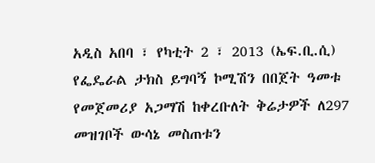አዲስ አበባ ፣ የካቲት 2 ፣ 2013 (ኤፍ.ቢ.ሲ) የፌዴራል ታክስ ይግባኝ ኮሚሽን በበጀት ዓመቱ የመጀመሪያ አጋማሽ ከቀረቡለት ቅሬታዎች ለ297 መዝገቦች ውሳኔ መስጠቱን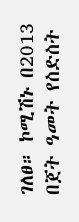ገለፀ። ኮሚሽኑ በ2013 በጀት ዓመት የስድስት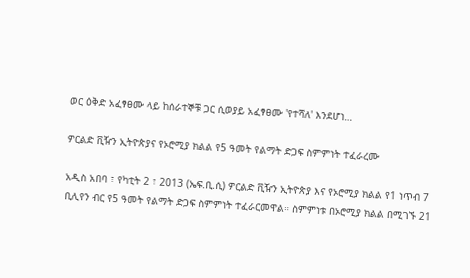ወር ዕቅድ አፈፃፀሙ ላይ ከሰራተኞቹ ጋር ሲወያይ አፈፃፀሙ 'የተሻለ' እንደሆነ…

ዎርልድ ቪዥን ኢትዮጵያና የኦሮሚያ ክልል የ5 ዓመት የልማት ድጋፍ ስምምነት ተፈራረሙ

አዲስ አበባ ፣ የካቲት 2 ፣ 2013 (ኤፍ.ቢ.ሲ) ዎርልድ ቪዥን ኢትዮጵያ እና የኦሮሚያ ክልል የ1 ነጥብ 7 ቢሊየን ብር የ5 ዓመት የልማት ድጋፍ ስምምነት ተፈራርመዋል። ስምምነቱ በኦሮሚያ ክልል በሚገኙ 21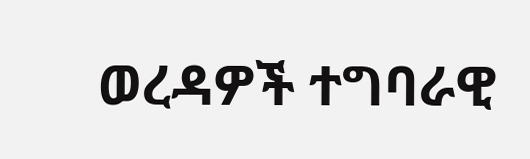ወረዳዎች ተግባራዊ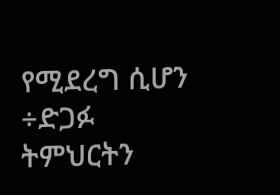የሚደረግ ሲሆን ÷ድጋፉ  ትምህርትን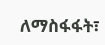ለማስፋፋት፣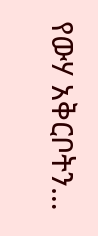የውሃ አቅርቦትን…